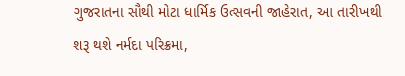ગુજરાતના સૌથી મોટા ધાર્મિક ઉત્સવની જાહેરાત, આ તારીખથી શરૂ થશે નર્મદા પરિક્રમા,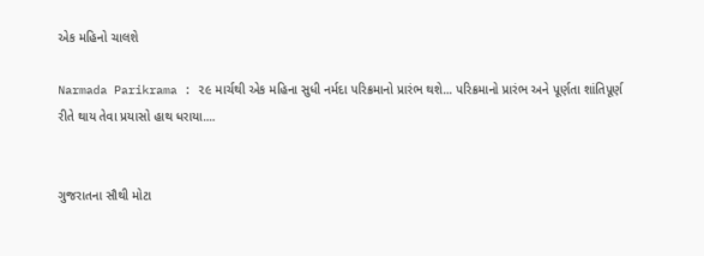એક મહિનો ચાલશે

Narmada Parikrama : ૨૯ માર્ચથી એક મહિના સુધી નર્મદા પરિક્રમાનો પ્રારંભ થશે... પરિક્રમાનો પ્રારંભ અને પૂર્ણતા શાંતિપૂર્ણ રીતે થાય તેવા પ્રયાસો હાથ ધરાયા....


ગુજરાતના સૌથી મોટા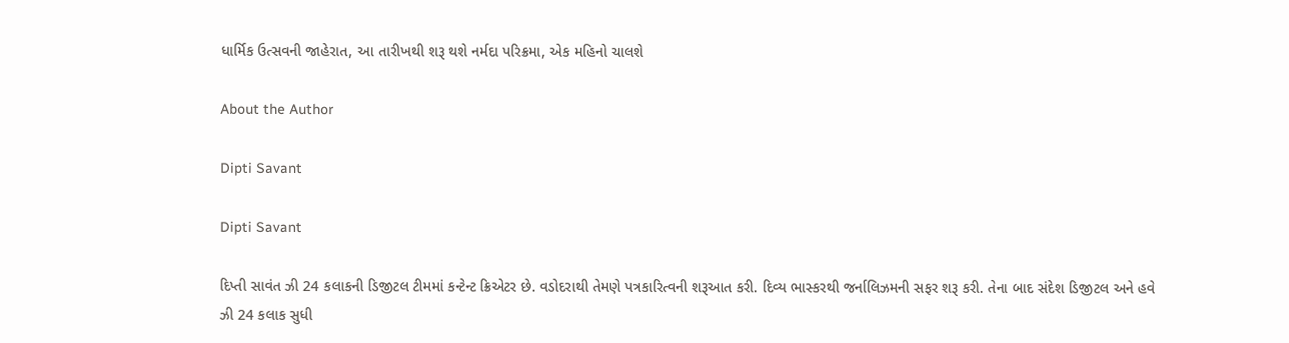ધાર્મિક ઉત્સવની જાહેરાત, આ તારીખથી શરૂ થશે નર્મદા પરિક્રમા, એક મહિનો ચાલશે

About the Author

Dipti Savant

Dipti Savant

દિપ્તી સાવંત ઝી 24 કલાકની ડિજીટલ ટીમમાં કન્ટેન્ટ ક્રિએટર છે. વડોદરાથી તેમણે પત્રકારિત્વની શરૂઆત કરી. દિવ્ય ભાસ્કરથી જર્નાલિઝમની સફર શરૂ કરી. તેના બાદ સંદેશ ડિજીટલ અને હવે ઝી 24 કલાક સુધી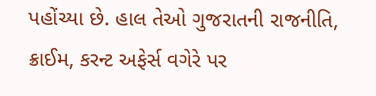પહોંચ્યા છે. હાલ તેઓ ગુજરાતની રાજનીતિ, ક્રાઈમ, કરન્ટ અફેર્સ વગેરે પર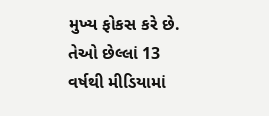મુખ્ય ફોકસ કરે છે. તેઓ છેલ્લાં 13 વર્ષથી મીડિયામાં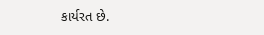કાર્યરત છે.